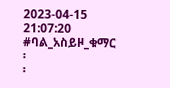2023-04-15 21:07:20
#ባል_አስይዞ_ቁማር
፡
፡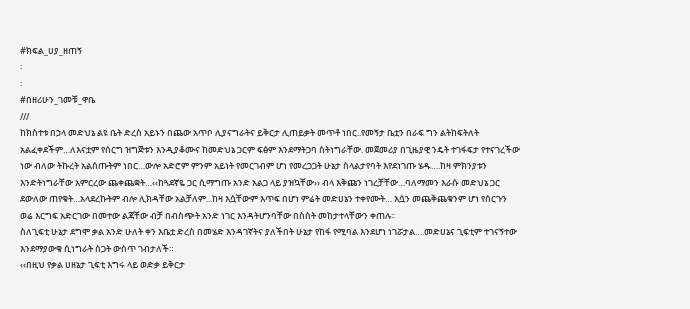#ክፍል_ሀያ_ዘጠኝ
፡
፡
#በዘሪሁን_ገመቹ_ዋቤ
///
ከክስተቱ በኃላ መድህኔ ልዩ ቤት ድረስ አይኑን በጨው አጥቦ ሊያናግራትና ይቅርታ ሊጠይቃት መጥቶ ነበር..የመኝታ ቤቷን በራፍ ግን ልትከፍትለት አልፈቀደችም…ለእናቷም የሰርግ ዝግጅቱን እንዲያቆሙና ከመድህኔ ጋርም ፍፅም እንደማትጋባ ስትነግራቸው. መጀመሪያ በጊዜያዊ ንዴት ተገፋፍታ የተናገረችው ነው ብለው ትኩረት አልሰጡትም ነበር…ውሎ አድሮም ምንም አይነት የመርገብም ሆነ የመረጋጋት ሁኔታ ስላልታየባት እየደነገጡ ሄዱ….ከዛ ምክንያቱን እንድትነግራቸው አምርረው ጨቀጨቋት…‹‹ከጓደኛዬ ጋር ሲማግጡ አንድ አልጋ ላይ ያዝኳቸው›› ብላ እቅጩን ነገረቻቸው…ባለማመን እራሱ መድህኔ ጋር ደውለው ጠየቁት…አላደረኩትም ብሎ ሊክዳቸው አልቻለም...ከዛ እሷቸውም እጥፍ በሆነ ምሬት መድሀኔን ተቀየሙት… እሷን መጨቅጨቁንም ሆነ የሰርጉን ወሬ እርግፍ አድርገው በመተው ልጃቸው ብቻ በብስጭት አንድ ነገር እንዳትሆንባቸው በስስት መከታተላቸውን ቀጠሉ፡፡
ስለጊፍቲ ሁኔታ ደግሞ ቃል አንድ ሁለት ቀን እቤቷ ድረስ በመሄድ እንዳገኛትና ያለችበት ሁኔታ የከፋ የሚባል እንደሆነ ነገሯታል….መድሀኔና ጊፍቲም ተገናኝተው እንደማያውቁ ሲነግራት ስጋት ውስጥ ገብታለች።
‹‹በዚህ የቃል ሀዘኔታ ጊፍቲ እግሩ ላይ ወድቃ ይቅርታ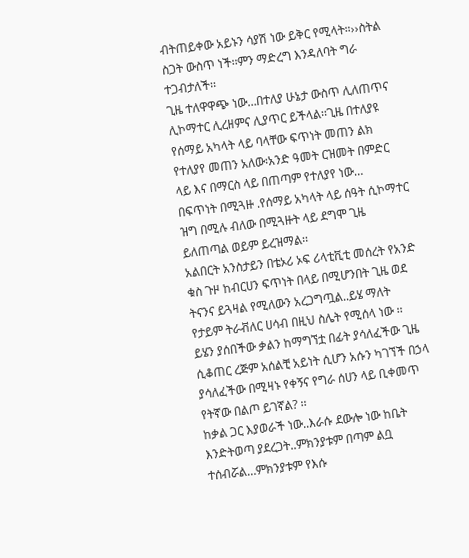ብትጠይቀው አይኑን ሳያሽ ነው ይቅር የሚላት።››ስትል ስጋት ውስጥ ነች፡፡ምን ማድረግ እንዳለባት ግራ ተጋብታለች፡፡
ጊዜ ተለዋዋጭ ነው…በተለያ ሁኔታ ውስጥ ሊለጠጥና ሊኮማተር ሊረዘምና ሊያጥር ይችላል፡፡ጊዜ በተለያዩ የሰማይ አካላት ላይ ባላቸው ፍጥነት መጠን ልክ የተለያየ መጠን አለው፡አንድ ዓመት ርዝመት በምድር ላይ እና በማርስ ላይ በጠጣም የተለያየ ነው…
በፍጥነት በሚጓዙ .የሰማይ አካላት ላይ ሰዓት ሲኮማተር ዝግ በሚሉ ብለው በሚጓዙት ላይ ደግሞ ጊዜ ይለጠጣል ወይም ይረዝማል፡፡
አልበርት አንስታይን በቴኦሪ ኦፍ ሪላቲቪቲ መሰረት የአንድ ቁስ ጉዞ ከብርሀን ፍጥነት በላይ በሚሆንበት ጊዜ ወደ ትናንና ይጓዛል የሚለውን አረጋግጧል..ይሄ ማለት የታይም ትራቭለር ሀሳብ በዚህ ስሌት የሚሰላ ነው ፡፡
ይሄን ያሰበችው ቃልን ከማግኘቷ በፊት ያሳለፈችው ጊዜ ሲቆጠር ረጅም አሰልቺ አይነት ሲሆን አሱን ካገኘች በኃላ ያሳለፈችው በሚዛኑ የቀኝና የግራ ሰሀን ላይ ቢቀመጥ የትኛው በልጦ ይገኛል? ፡፡
ከቃል ጋር እያወራች ነው..እራሱ ደውሎ ነው ከቤት እንድትወጣ ያደረጋት..ምክንያቱም በጣም ልቧ ተሰብሯል…ምክንያቱም የእሱ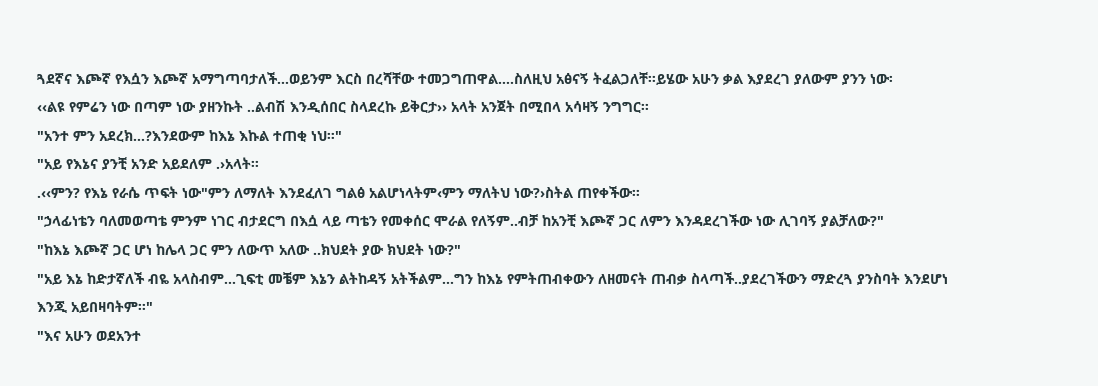ጓደኛና እጮኛ የእሷን እጮኛ አማግጣባታለች...ወይንም እርስ በረሻቸው ተመጋግጠዋል….ስለዚህ አፅናኝ ትፈልጋለቸ፡፡ይሄው አሁን ቃል እያደረገ ያለውም ያንን ነው፡
‹‹ልዩ የምሬን ነው በጣም ነው ያዘንኩት ..ልብሽ እንዲሰበር ስላደረኩ ይቅርታ›› አላት አንጀት በሚበላ አሳዛኝ ንግግር፡፡
"አንተ ምን አደረክ...?እንደውም ከእኔ እኩል ተጠቂ ነህ።"
"አይ የእኔና ያንቺ አንድ አይደለም .›አላት፡፡
.‹‹ምን? የእኔ የራሴ ጥፍት ነው"ምን ለማለት እንደፈለገ ግልፅ አልሆነላትም‹ምን ማለትህ ነው?›ስትል ጠየቀችው፡፡
"ኃላፊነቴን ባለመወጣቴ ምንም ነገር ብታደርግ በእሷ ላይ ጣቴን የመቀሰር ሞራል የለኝም..ብቻ ከአንቺ እጮኛ ጋር ለምን እንዳደረገችው ነው ሊገባኝ ያልቻለው?"
"ከእኔ እጮኛ ጋር ሆነ ከሌላ ጋር ምን ለውጥ አለው ..ክህደት ያው ክህደት ነው?"
"አይ እኔ ከድታኛለች ብዬ አላስብም...ጊፍቲ መቼም እኔን ልትከዳኝ አትችልም...ግን ከእኔ የምትጠብቀውን ለዘመናት ጠብቃ ስላጣች..ያደረገችውን ማድረጓ ያንስባት እንደሆነ እንጂ አይበዛባትም፡፡"
"እና አሁን ወደአንተ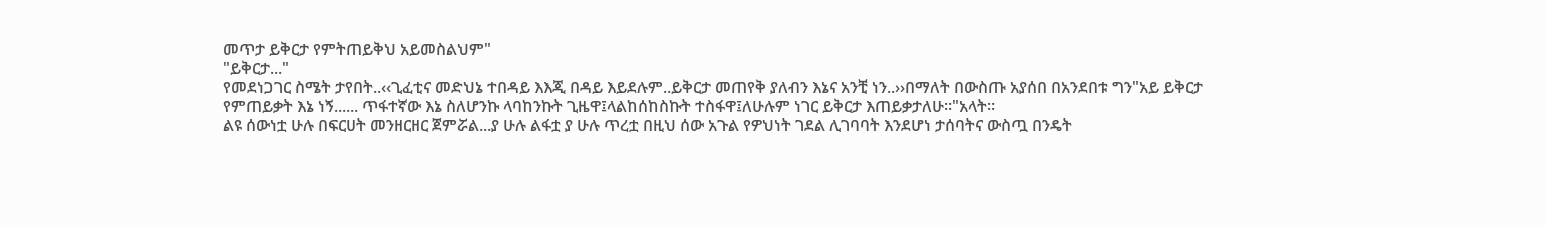መጥታ ይቅርታ የምትጠይቅህ አይመስልህም"
"ይቅርታ..."
የመደነጋገር ስሜት ታየበት..‹‹ጊፈቲና መድህኔ ተበዳይ እእጂ በዳይ እይደሉም..ይቅርታ መጠየቅ ያለብን እኔና አንቺ ነን..››በማለት በውስጡ አያሰበ በአንደበቱ ግን"አይ ይቅርታ የምጠይቃት እኔ ነኝ...... ጥፋተኛው እኔ ስለሆንኩ ላባከንኩት ጊዜዋ፤ላልከሰከስኩት ተስፋዋ፤ለሁሉም ነገር ይቅርታ እጠይቃታለሁ።"አላት፡፡
ልዩ ሰውነቷ ሁሉ በፍርሀት መንዘርዘር ጀምሯል...ያ ሁሉ ልፋቷ ያ ሁሉ ጥረቷ በዚህ ሰው አጉል የዎህነት ገደል ሊገባባት እንደሆነ ታሰባትና ውስጧ በንዴት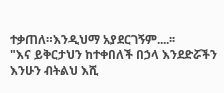ተቃጠለ።እንዲህማ አያደርገኝም....፡፡
"እና ይቅርታህን ከተቀበለች በኃላ እንደድሯችን እንሁን ብትልህ እሺ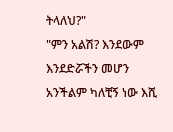ትላለህ?"
"ምን አልሽ? እንደውም እንደድሯችን መሆን አንችልም ካለቺኝ ነው እሺ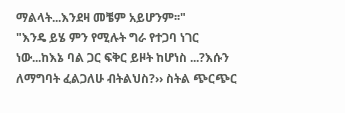ማልላት...እንደዛ መቼም አይሆንም፡፡"
"እንዴ ይሄ ምን የሚሉት ግራ የተጋባ ነገር ነው...ከእኔ ባል ጋር ፍቅር ይዞት ከሆነስ ...?እሱን ለማግባት ፈልጋለሁ ብትልህስ?›› ስትል ጭርጭር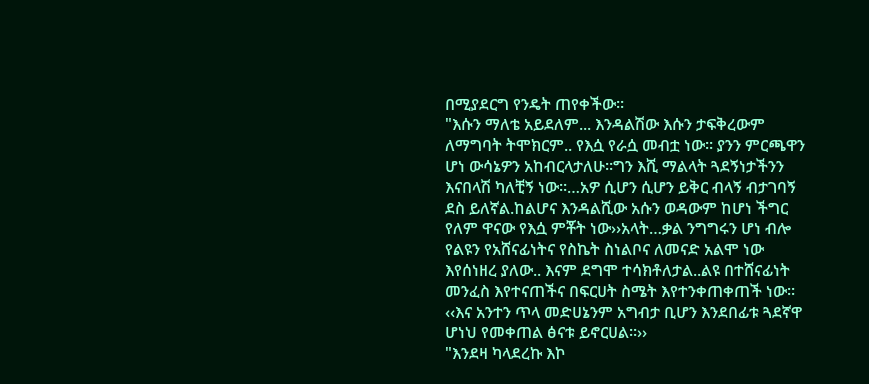በሚያደርግ የንዴት ጠየቀችው፡፡
"እሱን ማለቴ አይደለም... እንዳልሽው እሱን ታፍቅረውም ለማግባት ትሞክርም.. የእሷ የራሷ መብቷ ነው። ያንን ምርጫዋን ሆነ ውሳኔዎን አከብርላታለሁ።ግን እሺ ማልላት ጓደኝነታችንን እናበላሽ ካለቺኝ ነው።…አዎ ሲሆን ሲሆን ይቅር ብላኝ ብታገባኝ ደስ ይለኛል.ከልሆና እንዳልሺው አሱን ወዳውም ከሆነ ችግር የለም ዋናው የእሷ ምቾት ነው››አላት…ቃል ንግግሩን ሆነ ብሎ የልዩን የአሸናፊነትና የስኬት ስነልቦና ለመናድ አልሞ ነው እየሰነዘረ ያለው.. እናም ደግሞ ተሳክቶለታል..ልዩ በተሸናፊነት መንፈስ እየተናጠችና በፍርሀት ስሜት እየተንቀጠቀጠች ነው፡፡
‹‹እና አንተን ጥላ መድሀኔንም አግብታ ቢሆን እንደበፊቱ ጓደኛዋ ሆነህ የመቀጠል ፅናቱ ይኖርሀል።››
"እንደዛ ካላደረኩ እኮ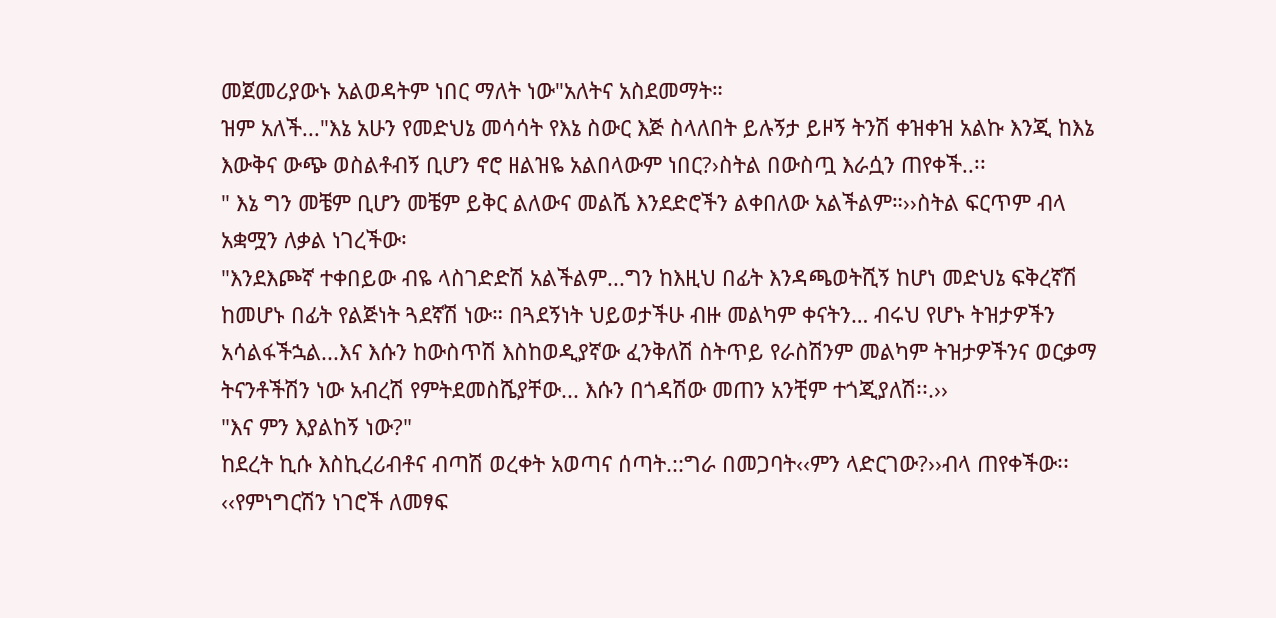መጀመሪያውኑ አልወዳትም ነበር ማለት ነው"አለትና አስደመማት።
ዝም አለች..."እኔ አሁን የመድህኔ መሳሳት የእኔ ስውር እጅ ስላለበት ይሉኝታ ይዞኝ ትንሽ ቀዝቀዝ አልኩ እንጂ ከእኔ እውቅና ውጭ ወስልቶብኝ ቢሆን ኖሮ ዘልዝዬ አልበላውም ነበር?›ስትል በውስጧ እራሷን ጠየቀች..፡፡
" እኔ ግን መቼም ቢሆን መቼም ይቅር ልለውና መልሼ እንደድሮችን ልቀበለው አልችልም።››ስትል ፍርጥም ብላ አቋሟን ለቃል ነገረችው፡
"እንደእጮኛ ተቀበይው ብዬ ላስገድድሽ አልችልም...ግን ከእዚህ በፊት እንዳጫወትሺኝ ከሆነ መድህኔ ፍቅረኛሽ ከመሆኑ በፊት የልጅነት ጓደኛሽ ነው። በጓደኝነት ህይወታችሁ ብዙ መልካም ቀናትን… ብሩህ የሆኑ ትዝታዎችን አሳልፋችኋል...እና እሱን ከውስጥሽ እስከወዲያኛው ፈንቅለሽ ስትጥይ የራስሽንም መልካም ትዝታዎችንና ወርቃማ ትናንቶችሽን ነው አብረሽ የምትደመስሼያቸው... እሱን በጎዳሽው መጠን አንቺም ተጎጂያለሽ፡፡.››
"እና ምን እያልከኝ ነው?"
ከደረት ኪሱ እስኪረሪብቶና ብጣሽ ወረቀት አወጣና ሰጣት.::ግራ በመጋባት‹‹ምን ላድርገው?››ብላ ጠየቀችው፡፡
‹‹የምነግርሽን ነገሮች ለመፃፍ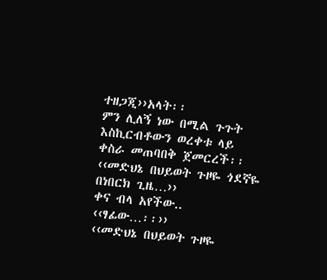ተዘጋጂ››አላት፡፡
ምን ሊለኝ ነው በሚል ጉጉት እስኪርብቶውን ወረቀቱ ላይ ቀስራ መጠባበቅ ጀመርረች፡፡
‹‹መድህኔ በህይወት ጉዞዬ ጎደኛዬ በነበርክ ጊዜ…››
ቀና ብላ አየችው..
‹‹ፃፊው…፡፡››
‹‹መድህኔ በህይወት ጉዞዬ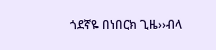ጎደኛዬ በነበርክ ጊዜ››ብላ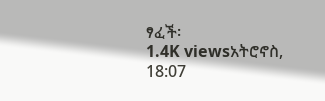ፃፈች፡
1.4K viewsአትሮኖስ, 18:07